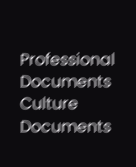Professional Documents
Culture Documents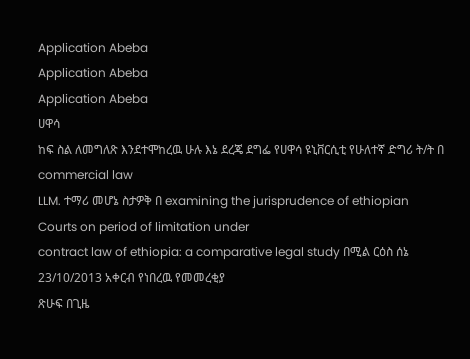Application Abeba
Application Abeba
Application Abeba
ሀዋሳ
ከፍ ስል ለመግለጽ እንደተሞከረዉ ሁሉ እኔ ደረጄ ደግፌ የሀዋሳ ዩኒቨርሲቲ የሁለተኛ ድግሪ ት/ት በ commercial law
LLM. ተማሪ መሆኔ ስታዎቅ በ examining the jurisprudence of ethiopian Courts on period of limitation under
contract law of ethiopia: a comparative legal study በሚል ርዕስ ሰኔ 23/10/2013 አቀርብ የነበረዉ የመመረቂያ
ጽሁፍ በጊዜ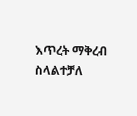እጥረት ማቅረብ ስላልተቻለ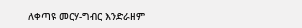ለቀጣዩ መርሃ-ግብር እንድራዘም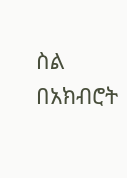ስል በአክብሮት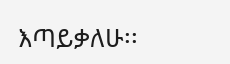እጣይቃለሁ፡፡